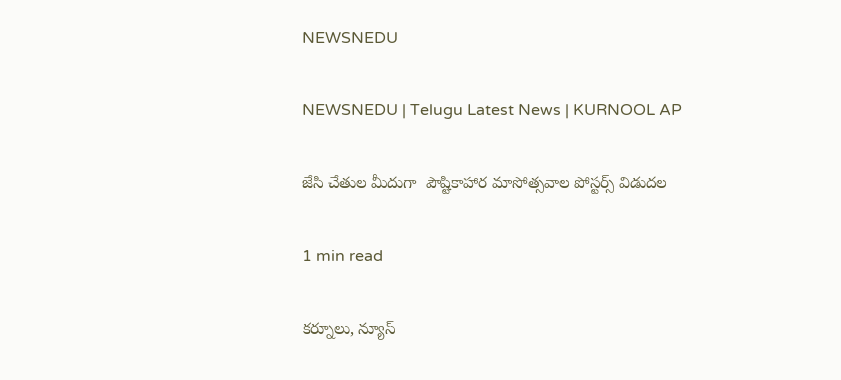NEWSNEDU

NEWSNEDU | Telugu Latest News | KURNOOL AP

జేసి చేతుల మీదుగా  పౌష్టికాహార మాసోత్సవాల పోస్టర్స్ విడుదల

1 min read

కర్నూలు, న్యూస్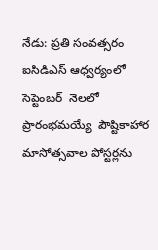నేడు: ప్రతి సంవత్సరం ఐసిడిఎస్ ఆధ్వర్యంలో సెప్టెంబర్  నెలలో ప్రారంభమయ్యే  పౌష్టికాహార మాసోత్సవాల పోస్టర్లను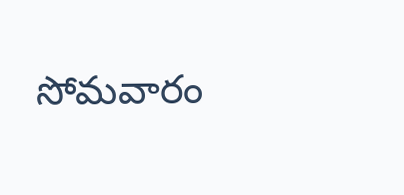సోమవారం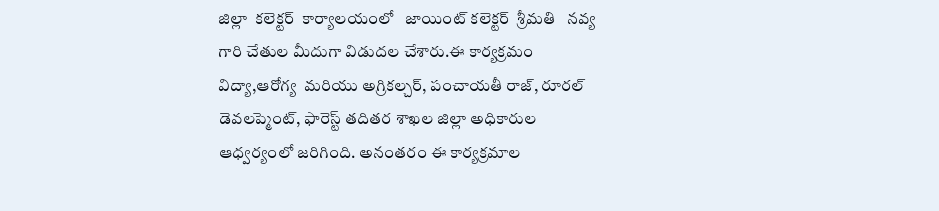జిల్లా  కలెక్టర్  కార్యాలయంలో   జాయింట్ కలెక్టర్  శ్రీమతి   నవ్య గారి చేతుల మీదుగా విడుదల చేశారు.ఈ కార్యక్రమం  విద్యా,ఆరోగ్య  మరియు అగ్రికల్చర్, పంచాయతీ రాజ్, రూరల్ డెవలప్మెంట్, ఫారెస్ట్ తదితర శాఖల జిల్లా అధికారుల  ఆధ్వర్యంలో జరిగింది. అనంతరం ఈ కార్యక్రమాల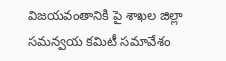విజయవంతానికి పై శాఖల జిల్లా సమన్వయ కమిటీ సమావేశం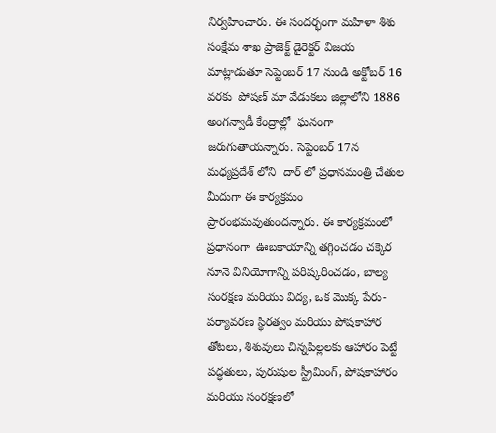నిర్వహించారు. ఈ సందర్భంగా మహిళా శిశు సంక్షేమ శాఖ ప్రాజెక్ట్ డైరెక్టర్ విజయ మాట్లాడుతూ సెప్టెంబర్ 17 నుండి అక్టోబర్ 16 వరకు  పోషణ్ మా వేడుకలు జిల్లాలోని 1886 అంగన్వాడీ కేంద్రాల్లో  ఘనంగా జరుగుతాయన్నారు. సెప్టెంబర్ 17న మధ్యప్రదేశ్ లోని  దార్ లో ప్రధానమంత్రి చేతుల మీదుగా ఈ కార్యక్రమం ప్రారంభమవుతుందన్నారు. ఈ కార్యక్రమంలో ప్రధానంగా  ఊబకాయాన్ని తగ్గించడం చక్కెర నూనె వినియోగాన్ని పరిష్కరించడం, బాల్య సంరక్షణ మరియు విద్య, ఒక మొక్క పేరు- పర్యావరణ స్థిరత్వం మరియు పోషకాహార తోటలు, శిశువులు చిన్నపిల్లలకు ఆహారం పెట్టే పద్ధతులు, పురుషుల స్ట్రీమింగ్, పోషకాహారం మరియు సంరక్షణలో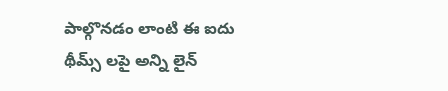పాల్గొనడం లాంటి ఈ ఐదు  థీమ్స్ లపై అన్ని లైన్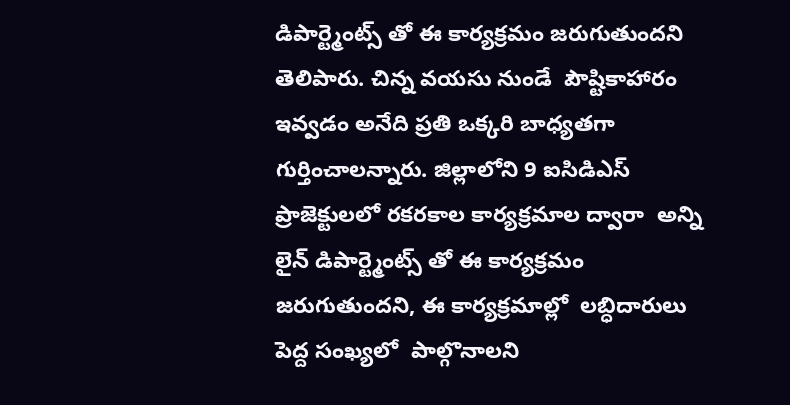డిపార్ట్మెంట్స్ తో ఈ కార్యక్రమం జరుగుతుందని తెలిపారు. చిన్న వయసు నుండే  పౌష్టికాహారం ఇవ్వడం అనేది ప్రతి ఒక్కరి బాధ్యతగా గుర్తించాలన్నారు. జిల్లాలోని 9 ఐసిడిఎస్ ప్రాజెక్టులలో రకరకాల కార్యక్రమాల ద్వారా  అన్ని లైన్ డిపార్ట్మెంట్స్ తో ఈ కార్యక్రమం జరుగుతుందని, ఈ కార్యక్రమాల్లో  లబ్ధిదారులు పెద్ద సంఖ్యలో  పాల్గొనాలని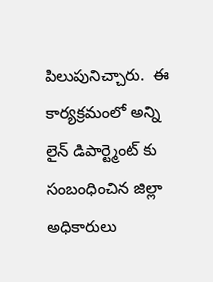పిలుపునిచ్చారు.  ఈ కార్యక్రమంలో అన్ని లైన్ డిపార్ట్మెంట్ కు సంబంధించిన జిల్లా అధికారులు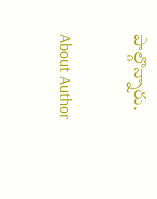పాల్గొన్నారు.

About Author